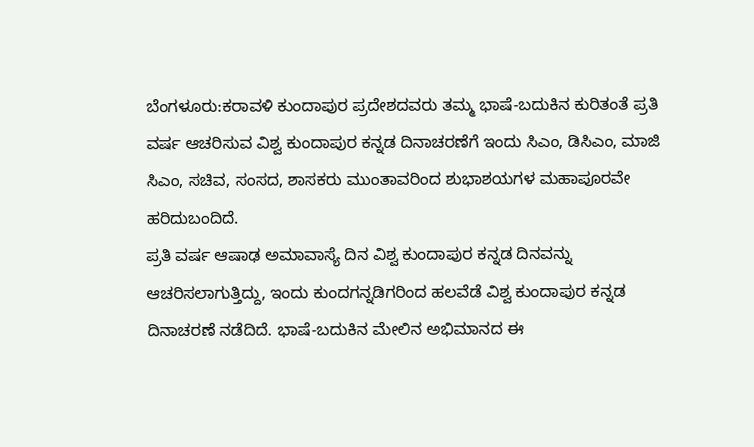ಬೆಂಗಳೂರು:ಕರಾವಳಿ ಕುಂದಾಪುರ ಪ್ರದೇಶದವರು ತಮ್ಮ ಭಾಷೆ-ಬದುಕಿನ ಕುರಿತಂತೆ ಪ್ರತಿ ವರ್ಷ ಆಚರಿಸುವ ವಿಶ್ವ ಕುಂದಾಪುರ ಕನ್ನಡ ದಿನಾಚರಣೆಗೆ ಇಂದು ಸಿಎಂ, ಡಿಸಿಎಂ, ಮಾಜಿ ಸಿಎಂ, ಸಚಿವ, ಸಂಸದ, ಶಾಸಕರು ಮುಂತಾವರಿಂದ ಶುಭಾಶಯಗಳ ಮಹಾಪೂರವೇ ಹರಿದುಬಂದಿದೆ.
ಪ್ರತಿ ವರ್ಷ ಆಷಾಢ ಅಮಾವಾಸ್ಯೆ ದಿನ ವಿಶ್ವ ಕುಂದಾಪುರ ಕನ್ನಡ ದಿನವನ್ನು ಆಚರಿಸಲಾಗುತ್ತಿದ್ದು, ಇಂದು ಕುಂದಗನ್ನಡಿಗರಿಂದ ಹಲವೆಡೆ ವಿಶ್ವ ಕುಂದಾಪುರ ಕನ್ನಡ ದಿನಾಚರಣೆ ನಡೆದಿದೆ. ಭಾಷೆ-ಬದುಕಿನ ಮೇಲಿನ ಅಭಿಮಾನದ ಈ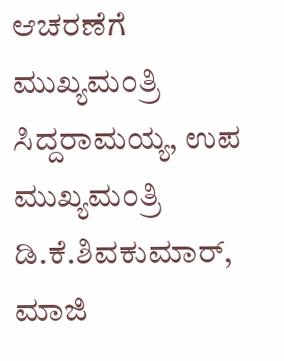ಆಚರಣೆಗೆ ಮುಖ್ಯಮಂತ್ರಿ ಸಿದ್ದರಾಮಯ್ಯ, ಉಪ ಮುಖ್ಯಮಂತ್ರಿ ಡಿ.ಕೆ.ಶಿವಕುಮಾರ್, ಮಾಜಿ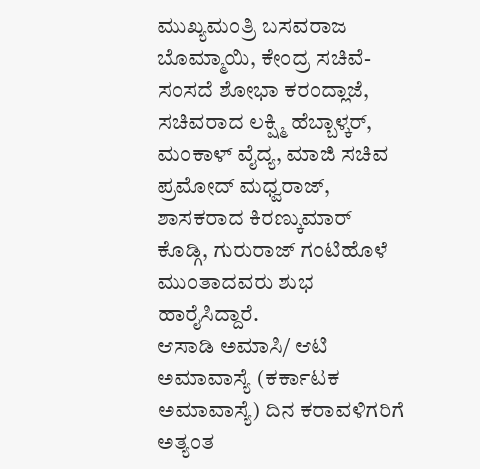ಮುಖ್ಯಮಂತ್ರಿ ಬಸವರಾಜ ಬೊಮ್ಮಾಯಿ, ಕೇಂದ್ರ ಸಚಿವೆ-ಸಂಸದೆ ಶೋಭಾ ಕರಂದ್ಲಾಜೆ, ಸಚಿವರಾದ ಲಕ್ಷ್ಮಿ ಹೆಬ್ಬಾಳ್ಕರ್, ಮಂಕಾಳ್ ವೈದ್ಯ, ಮಾಜಿ ಸಚಿವ ಪ್ರಮೋದ್ ಮಧ್ವರಾಜ್, ಶಾಸಕರಾದ ಕಿರಣ್ಕುಮಾರ್ ಕೊಡ್ಗಿ, ಗುರುರಾಜ್ ಗಂಟಿಹೊಳೆ ಮುಂತಾದವರು ಶುಭ ಹಾರೈಸಿದ್ದಾರೆ.
ಆಸಾಡಿ ಅಮಾಸಿ/ ಆಟಿ ಅಮಾವಾಸ್ಯೆ (ಕರ್ಕಾಟಕ ಅಮಾವಾಸ್ಯೆ) ದಿನ ಕರಾವಳಿಗರಿಗೆ ಅತ್ಯಂತ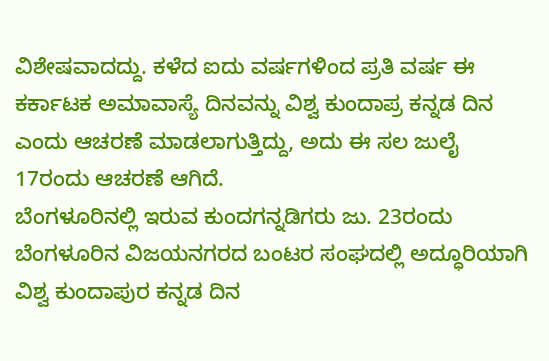ವಿಶೇಷವಾದದ್ದು. ಕಳೆದ ಐದು ವರ್ಷಗಳಿಂದ ಪ್ರತಿ ವರ್ಷ ಈ ಕರ್ಕಾಟಕ ಅಮಾವಾಸ್ಯೆ ದಿನವನ್ನು ವಿಶ್ವ ಕುಂದಾಪ್ರ ಕನ್ನಡ ದಿನ ಎಂದು ಆಚರಣೆ ಮಾಡಲಾಗುತ್ತಿದ್ದು, ಅದು ಈ ಸಲ ಜುಲೈ 17ರಂದು ಆಚರಣೆ ಆಗಿದೆ.
ಬೆಂಗಳೂರಿನಲ್ಲಿ ಇರುವ ಕುಂದಗನ್ನಡಿಗರು ಜು. 23ರಂದು ಬೆಂಗಳೂರಿನ ವಿಜಯನಗರದ ಬಂಟರ ಸಂಘದಲ್ಲಿ ಅದ್ಧೂರಿಯಾಗಿ ವಿಶ್ವ ಕುಂದಾಪುರ ಕನ್ನಡ ದಿನ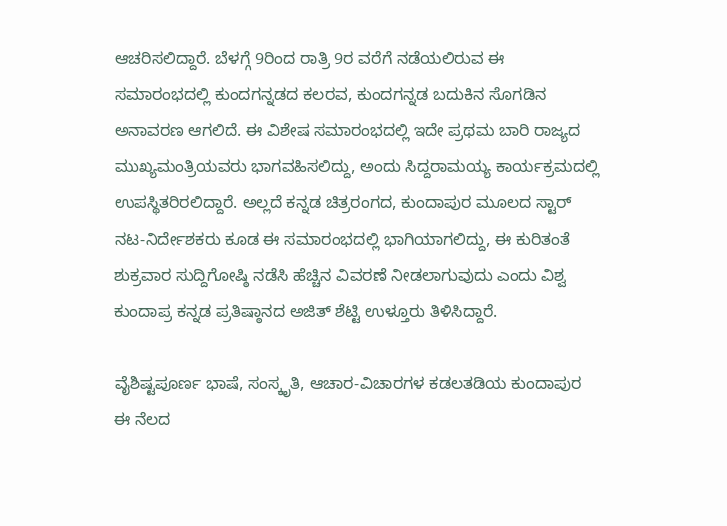ಆಚರಿಸಲಿದ್ದಾರೆ. ಬೆಳಗ್ಗೆ 9ರಿಂದ ರಾತ್ರಿ 9ರ ವರೆಗೆ ನಡೆಯಲಿರುವ ಈ ಸಮಾರಂಭದಲ್ಲಿ ಕುಂದಗನ್ನಡದ ಕಲರವ, ಕುಂದಗನ್ನಡ ಬದುಕಿನ ಸೊಗಡಿನ ಅನಾವರಣ ಆಗಲಿದೆ. ಈ ವಿಶೇಷ ಸಮಾರಂಭದಲ್ಲಿ ಇದೇ ಪ್ರಥಮ ಬಾರಿ ರಾಜ್ಯದ ಮುಖ್ಯಮಂತ್ರಿಯವರು ಭಾಗವಹಿಸಲಿದ್ದು, ಅಂದು ಸಿದ್ದರಾಮಯ್ಯ ಕಾರ್ಯಕ್ರಮದಲ್ಲಿ ಉಪಸ್ಥಿತರಿರಲಿದ್ದಾರೆ. ಅಲ್ಲದೆ ಕನ್ನಡ ಚಿತ್ರರಂಗದ, ಕುಂದಾಪುರ ಮೂಲದ ಸ್ಟಾರ್ ನಟ-ನಿರ್ದೇಶಕರು ಕೂಡ ಈ ಸಮಾರಂಭದಲ್ಲಿ ಭಾಗಿಯಾಗಲಿದ್ದು, ಈ ಕುರಿತಂತೆ ಶುಕ್ರವಾರ ಸುದ್ದಿಗೋಷ್ಠಿ ನಡೆಸಿ ಹೆಚ್ಚಿನ ವಿವರಣೆ ನೀಡಲಾಗುವುದು ಎಂದು ವಿಶ್ವ ಕುಂದಾಪ್ರ ಕನ್ನಡ ಪ್ರತಿಷ್ಠಾನದ ಅಜಿತ್ ಶೆಟ್ಟಿ ಉಳ್ತೂರು ತಿಳಿಸಿದ್ದಾರೆ.

ವೈಶಿಷ್ಟಪೂರ್ಣ ಭಾಷೆ, ಸಂಸ್ಕೃತಿ, ಆಚಾರ-ವಿಚಾರಗಳ ಕಡಲತಡಿಯ ಕುಂದಾಪುರ ಈ ನೆಲದ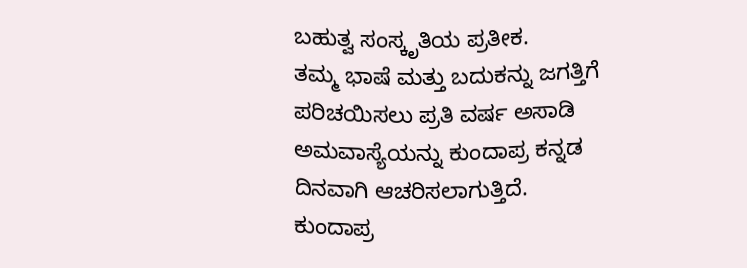ಬಹುತ್ವ ಸಂಸ್ಕೃತಿಯ ಪ್ರತೀಕ.
ತಮ್ಮ ಭಾಷೆ ಮತ್ತು ಬದುಕನ್ನು ಜಗತ್ತಿಗೆ ಪರಿಚಯಿಸಲು ಪ್ರತಿ ವರ್ಷ ಅಸಾಡಿ ಅಮವಾಸ್ಯೆಯನ್ನು ಕುಂದಾಪ್ರ ಕನ್ನಡ ದಿನವಾಗಿ ಆಚರಿಸಲಾಗುತ್ತಿದೆ.
ಕುಂದಾಪ್ರ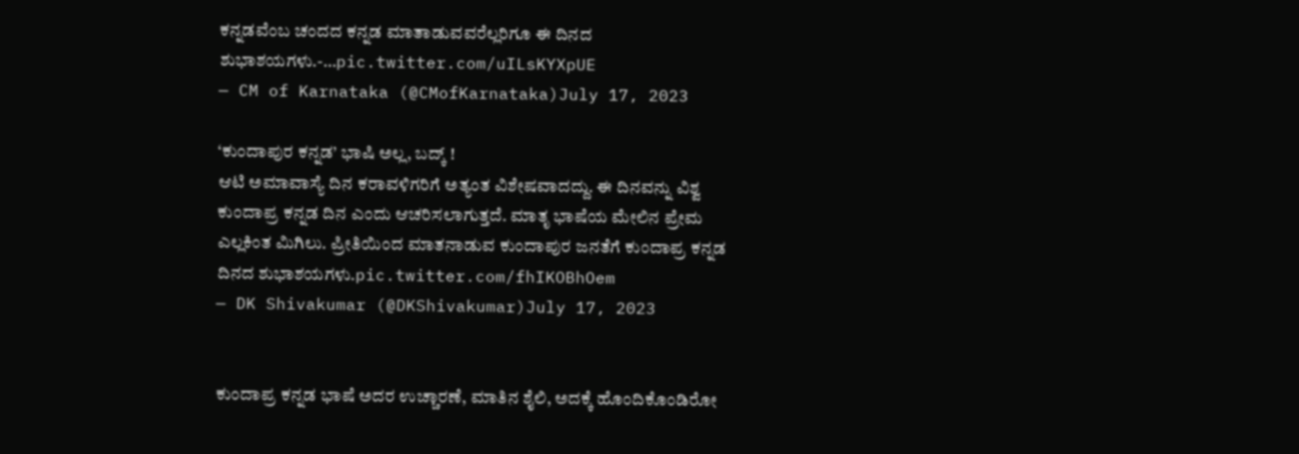ಕನ್ನಡವೆಂಬ ಚಂದದ ಕನ್ನಡ ಮಾತಾಡುವವರೆಲ್ಲರಿಗೂ ಈ ದಿನದ ಶುಭಾಶಯಗಳು.-…pic.twitter.com/uILsKYXpUE
— CM of Karnataka (@CMofKarnataka)July 17, 2023

‘ಕುಂದಾಪುರ ಕನ್ನಡ’ ಭಾಷಿ ಅಲ್ಲ, ಬದ್ಕ್ !
ಆಟಿ ಅಮಾವಾಸ್ಯೆ ದಿನ ಕರಾವಳಿಗರಿಗೆ ಅತ್ಯಂತ ವಿಶೇಷವಾದದ್ದು. ಈ ದಿನವನ್ನು ವಿಶ್ವ ಕುಂದಾಪ್ರ ಕನ್ನಡ ದಿನ ಎಂದು ಆಚರಿಸಲಾಗುತ್ತದೆ. ಮಾತೃ ಭಾಷೆಯ ಮೇಲಿನ ಪ್ರೇಮ ಎಲ್ಲಕಿಂತ ಮಿಗಿಲು. ಪ್ರೀತಿಯಿಂದ ಮಾತನಾಡುವ ಕುಂದಾಪುರ ಜನತೆಗೆ ಕುಂದಾಪ್ರ ಕನ್ನಡ ದಿನದ ಶುಭಾಶಯಗಳು.pic.twitter.com/fhIKOBhOem
— DK Shivakumar (@DKShivakumar)July 17, 2023


ಕುಂದಾಪ್ರ ‌ಕನ್ನಡ ಭಾಷೆ ಅದರ ಉಚ್ಚಾರಣೆ, ಮಾತಿನ ಶೈಲಿ, ಅದಕ್ಕೆ ಹೊಂದಿಕೊಂಡಿರೋ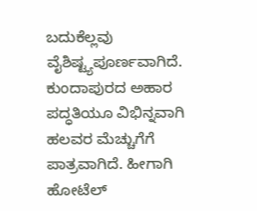ಬದುಕೆಲ್ಲವು ವೈಶಿಷ್ಟ್ಯಪೂರ್ಣವಾಗಿದೆ. ಕುಂದಾಪುರದ ಅಹಾರ ಪದ್ಧತಿಯೂ ವಿಭಿನ್ನವಾಗಿ ಹಲವರ ಮೆಚ್ಚುಗೆಗೆ ಪಾತ್ರವಾಗಿದೆ. ಹೀಗಾಗಿ ಹೋಟೆಲ್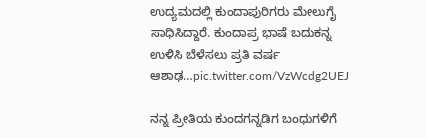ಉದ್ಯಮದಲ್ಲಿ ಕುಂದಾಪುರಿಗರು ಮೇಲುಗೈ ಸಾಧಿಸಿದ್ದಾರೆ. ಕುಂದಾಪ್ರ ಭಾಷೆ ಬದುಕನ್ನ ಉಳಿಸಿ ಬೆಳೆಸಲು ಪ್ರತಿ ವರ್ಷ ಆಶಾಢ…pic.twitter.com/VzWcdg2UEJ

ನನ್ನ ಪ್ರೀತಿಯ ಕುಂದಗನ್ನಡಿಗ ಬಂಧುಗಳಿಗೆ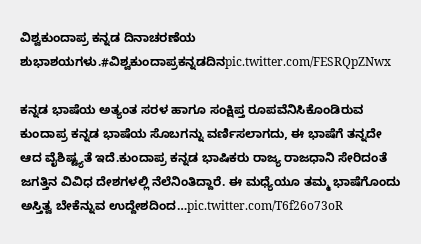ವಿಶ್ವಕುಂದಾಪ್ರ ಕನ್ನಡ ದಿನಾಚರಣೆಯ ಶುಭಾಶಯಗಳು.#ವಿಶ್ವಕುಂದಾಪ್ರಕನ್ನಡದಿನpic.twitter.com/FESRQpZNwx

ಕನ್ನಡ ಭಾಷೆಯ ಅತ್ಯಂತ ಸರಳ ಹಾಗೂ ಸಂಕ್ಷಿಪ್ತ ರೂಪವೆನಿಸಿಕೊಂಡಿರುವ ಕುಂದಾಪ್ರ ಕನ್ನಡ ಭಾಷೆಯ ಸೊಬಗನ್ನು ವರ್ಣಿಸಲಾಗದು, ಈ ಭಾಷೆಗೆ ತನ್ನದೇ ಆದ ವೈಶಿಷ್ಟ್ಯತೆ ಇದೆ.ಕುಂದಾಪ್ರ ಕನ್ನಡ ಭಾಷಿಕರು ರಾಜ್ಯ ರಾಜಧಾನಿ ಸೇರಿದಂತೆ ಜಗತ್ತಿನ ವಿವಿಧ ದೇಶಗಳಲ್ಲಿ ನೆಲೆನಿಂತಿದ್ದಾರೆ. ಈ ಮಧ್ಯೆಯೂ ತಮ್ಮ ಭಾಷೆಗೊಂದು ಅಸ್ತಿತ್ವ ಬೇಕೆನ್ನುವ ಉದ್ದೇಶದಿಂದ…pic.twitter.com/T6f26o73oR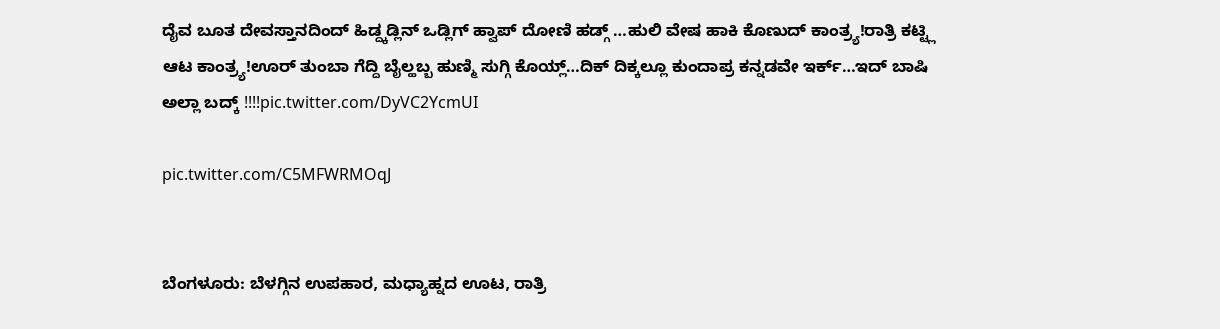ದೈವ ಬೂತ ದೇವಸ್ತಾನದಿಂದ್ ಹಿಡ್ದ್ಕಡ್ಲಿನ್ ಒಡ್ಲಿಗ್ ಹ್ವಾಪ್ ದೋಣಿ ಹಡ್ಗ್ …ಹುಲಿ ವೇಷ ಹಾಕಿ ಕೊಣುದ್ ಕಾಂತ್ರ್ಯ!ರಾತ್ರಿ ಕಟ್ಟ್ಲಿ ಆಟ ಕಾಂತ್ರ್ಯ!ಊರ್ ತುಂಬಾ ಗೆದ್ದಿ ಬೈಲ್ಹಬ್ಬ ಹುಣ್ಮಿ ಸುಗ್ಗಿ ಕೊಯ್ಲ್…ದಿಕ್ ದಿಕ್ಕಲ್ಲೂ ಕುಂದಾಪ್ರ ಕನ್ನಡವೇ ಇರ್ಕ್…ಇದ್ ಬಾಷಿ ಅಲ್ಲಾ ಬದ್ಕ್ !!!!pic.twitter.com/DyVC2YcmUI

pic.twitter.com/C5MFWRMOqJ


ಬೆಂಗಳೂರು: ಬೆಳಗ್ಗಿನ ಉಪಹಾರ, ಮಧ್ಯಾಹ್ನದ ಊಟ, ರಾತ್ರಿ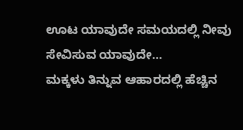ಊಟ ಯಾವುದೇ ಸಮಯದಲ್ಲಿ ನೀವು ಸೇವಿಸುವ ಯಾವುದೇ…
ಮಕ್ಕಳು ತಿನ್ನುವ ಆಹಾರದಲ್ಲಿ ಹೆಚ್ಚಿನ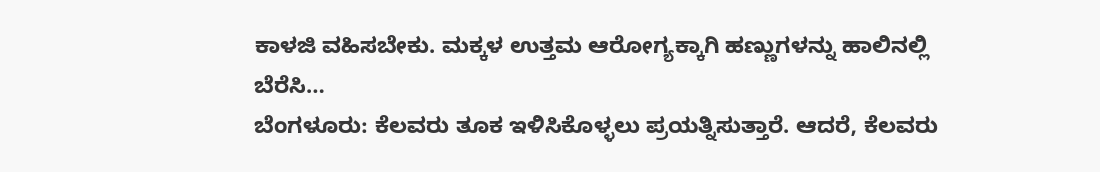ಕಾಳಜಿ ವಹಿಸಬೇಕು. ಮಕ್ಕಳ ಉತ್ತಮ ಆರೋಗ್ಯಕ್ಕಾಗಿ ಹಣ್ಣುಗಳನ್ನು ಹಾಲಿನಲ್ಲಿ ಬೆರೆಸಿ…
ಬೆಂಗಳೂರು: ಕೆಲವರು ತೂಕ ಇಳಿಸಿಕೊಳ್ಳಲು ಪ್ರಯತ್ನಿಸುತ್ತಾರೆ. ಆದರೆ, ಕೆಲವರು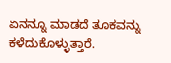ಏನನ್ನೂ ಮಾಡದೆ ತೂಕವನ್ನು ಕಳೆದುಕೊಳ್ಳುತ್ತಾರೆ.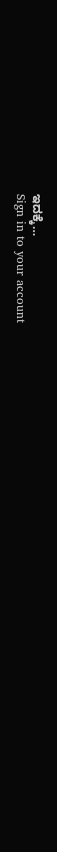ಇದಕ್ಕೆ…
Sign in to your account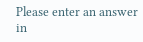Please enter an answer in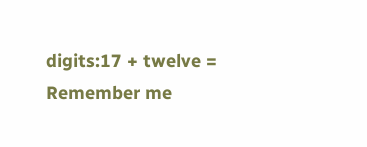digits:17 + twelve =
Remember me